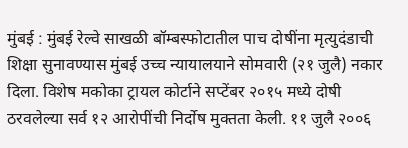मुंबई : मुंबई रेल्वे साखळी बॉम्बस्फोटातील पाच दोषींना मृत्युदंडाची शिक्षा सुनावण्यास मुंबई उच्च न्यायालयाने सोमवारी (२१ जुलै) नकार दिला. विशेष मकोका ट्रायल कोर्टाने सप्टेंबर २०१५ मध्ये दोषी ठरवलेल्या सर्व १२ आरोपींची निर्दोष मुक्तता केली. ११ जुलै २००६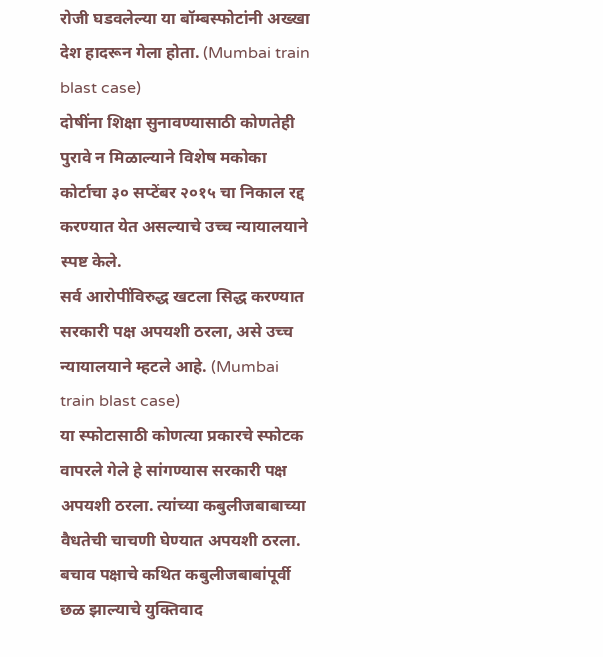रोजी घडवलेल्या या बॉम्बस्फोटांनी अख्खा देश हादरून गेला होता. (Mumbai train blast case)
दोषींना शिक्षा सुनावण्यासाठी कोणतेही पुरावे न मिळाल्याने विशेष मकोका कोर्टाचा ३० सप्टेंबर २०१५ चा निकाल रद्द करण्यात येत असल्याचे उच्च न्यायालयाने स्पष्ट केले.
सर्व आरोपींविरुद्ध खटला सिद्ध करण्यात सरकारी पक्ष अपयशी ठरला, असे उच्च न्यायालयाने म्हटले आहे. (Mumbai train blast case)
या स्फोटासाठी कोणत्या प्रकारचे स्फोटक वापरले गेले हे सांगण्यास सरकारी पक्ष अपयशी ठरला. त्यांच्या कबुलीजबाबाच्या वैधतेची चाचणी घेण्यात अपयशी ठरला. बचाव पक्षाचे कथित कबुलीजबाबांपूर्वी छळ झाल्याचे युक्तिवाद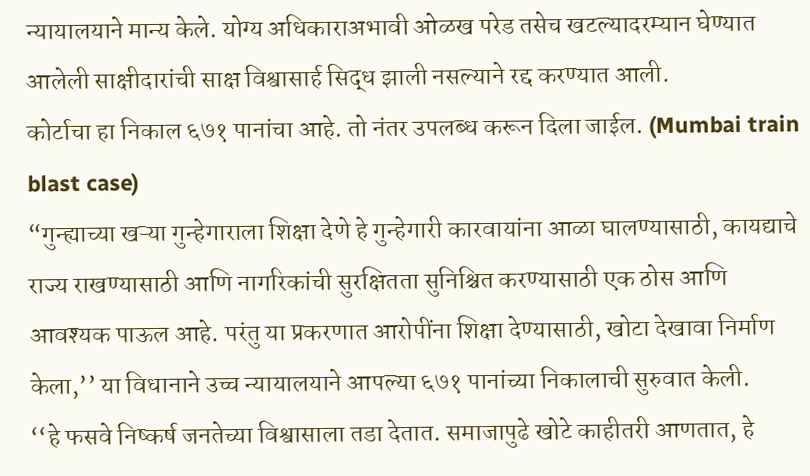न्यायालयाने मान्य केले. योग्य अधिकाराअभावी ओळख परेड तसेच खटल्यादरम्यान घेण्यात आलेली साक्षीदारांची साक्ष विश्वासार्ह सिद्ध झाली नसल्याने रद्द करण्यात आली.
कोर्टाचा हा निकाल ६७१ पानांचा आहे. तो नंतर उपलब्ध करून दिला जाईल. (Mumbai train blast case)
“गुन्ह्याच्या खऱ्या गुन्हेगाराला शिक्षा देणे हे गुन्हेगारी कारवायांना आळा घालण्यासाठी, कायद्याचे राज्य राखण्यासाठी आणि नागरिकांची सुरक्षितता सुनिश्चित करण्यासाठी एक ठोस आणि आवश्यक पाऊल आहे. परंतु या प्रकरणात आरोपींना शिक्षा देण्यासाठी, खोटा देखावा निर्माण केला,’’ या विधानाने उच्च न्यायालयाने आपल्या ६७१ पानांच्या निकालाची सुरुवात केली.
‘‘हे फसवे निष्कर्ष जनतेच्या विश्वासाला तडा देतात. समाजापुढे खोटे काहीतरी आणतात, हे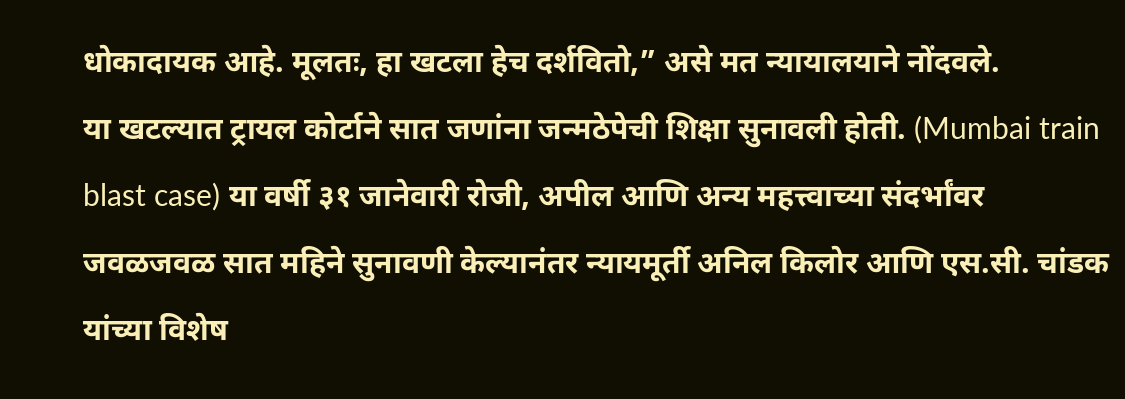धोकादायक आहे. मूलतः, हा खटला हेच दर्शवितो,” असे मत न्यायालयाने नोंदवले.
या खटल्यात ट्रायल कोर्टाने सात जणांना जन्मठेपेची शिक्षा सुनावली होती. (Mumbai train blast case) या वर्षी ३१ जानेवारी रोजी, अपील आणि अन्य महत्त्वाच्या संदर्भांवर जवळजवळ सात महिने सुनावणी केल्यानंतर न्यायमूर्ती अनिल किलोर आणि एस.सी. चांडक यांच्या विशेष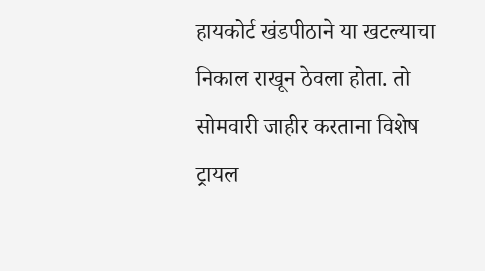हायकोर्ट खंडपीठाने या खटल्याचा निकाल राखून ठेवला होता. तो सोमवारी जाहीर करताना विशेष ट्रायल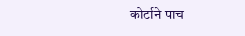कोर्टाने पाच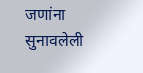जणांना सुनावलेली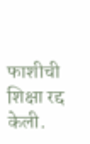फाशीची शिक्षा रद्द केली.